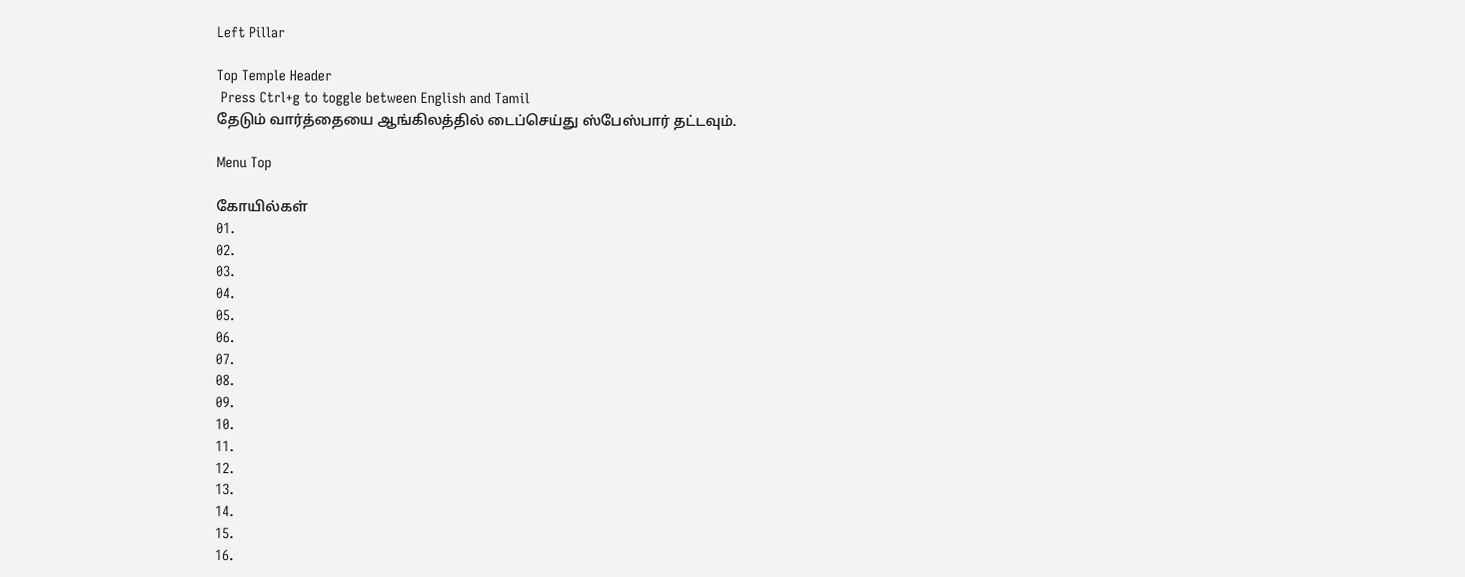Left Pillar

Top Temple Header
 Press Ctrl+g to toggle between English and Tamil
தேடும் வார்த்தையை ஆங்கிலத்தில் டைப்செய்து ஸ்பேஸ்பார் தட்டவும்.

Menu Top

கோயில்கள்
01.
02.
03.
04.
05.
06.
07.
08.
09.
10.
11.
12.
13.
14.
15.
16.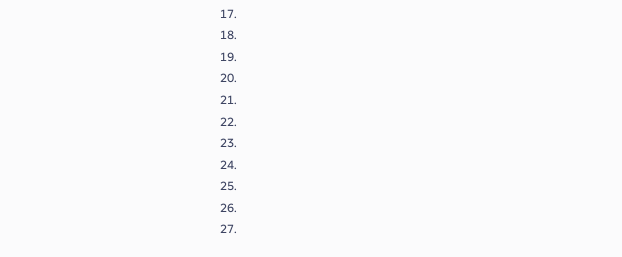17.
18.
19.
20.
21.
22.
23.
24.
25.
26.
27.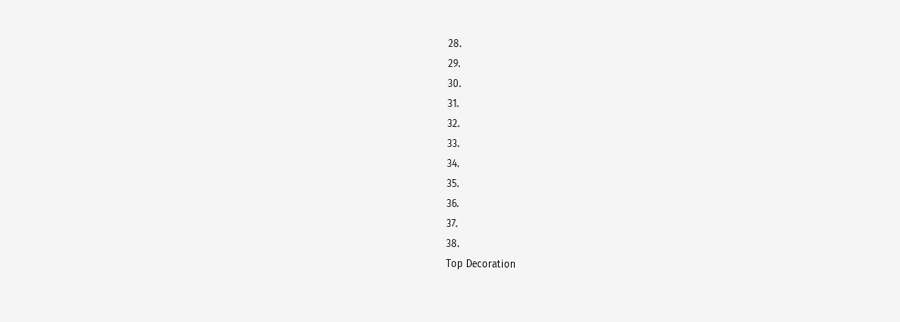28.
29.
30.
31.
32.
33.
34.
35.
36.
37.
38.
Top Decoration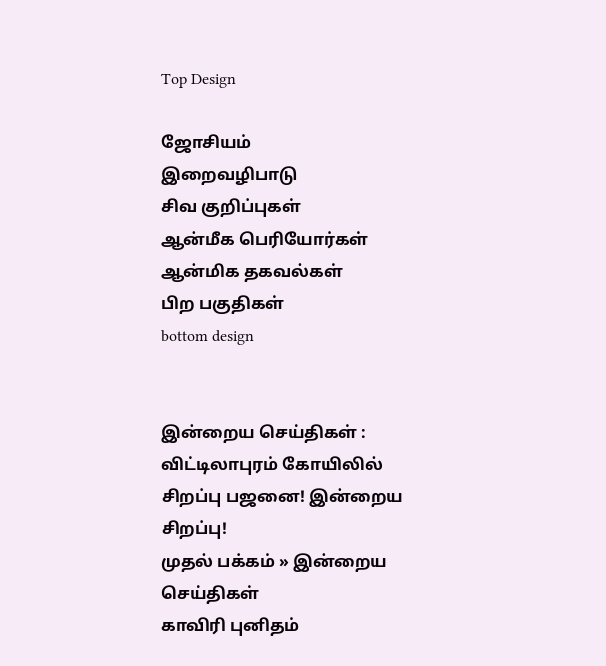Top Design

ஜோசியம்
இறைவழிபாடு
சிவ குறிப்புகள்
ஆன்மீக பெரியோர்கள்
ஆன்மிக தகவல்கள்
பிற பகுதிகள்
bottom design


இன்றைய செய்திகள் :
விட்டிலாபுரம் கோயிலில் சிறப்பு பஜனை! இன்றைய சிறப்பு!
முதல் பக்கம் » இன்றைய செய்திகள்
காவிரி புனிதம்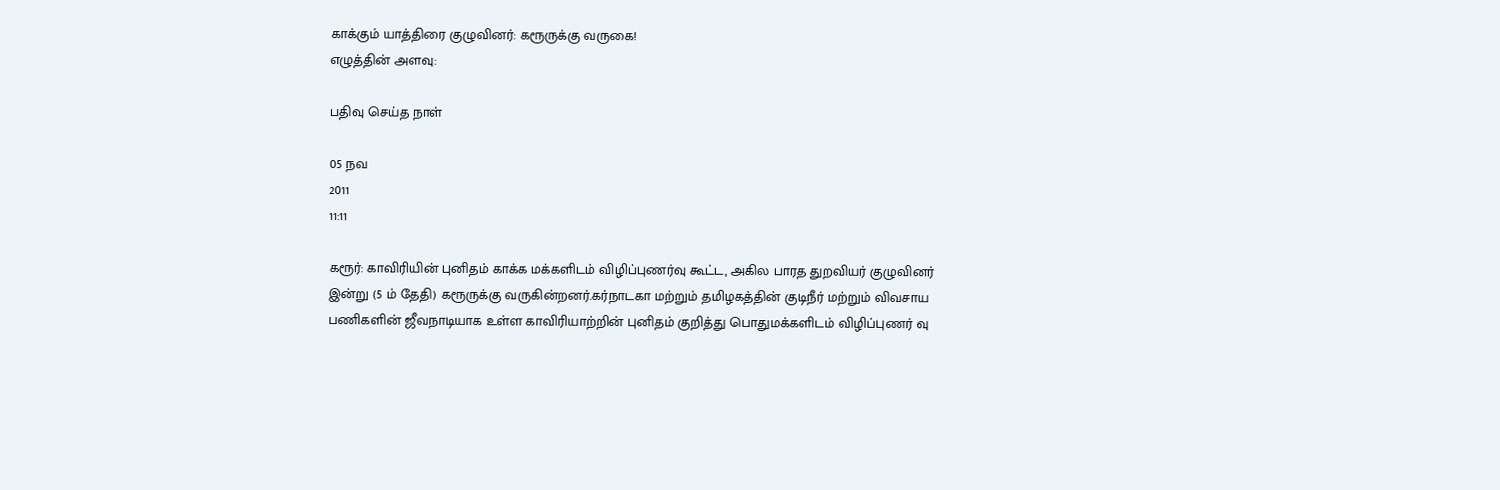காக்கும் யாத்திரை குழுவினர்: கரூருக்கு வருகை!
எழுத்தின் அளவு:

பதிவு செய்த நாள்

05 நவ
2011
11:11

கரூர்: காவிரியின் புனிதம் காக்க மக்களிடம் விழிப்புணர்வு கூட்ட, அகில பாரத துறவியர் குழுவினர் இன்று (5 ம் தேதி) கரூருக்கு வருகின்றனர்.கர்நாடகா மற்றும் தமிழகத்தின் குடிநீர் மற்றும் விவசாய பணிகளின் ஜீவநாடியாக உள்ள காவிரியாற்றின் புனிதம் குறித்து பொதுமக்களிடம் விழிப்புணர் வு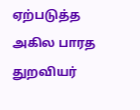ஏற்படுத்த அகில பாரத துறவியர்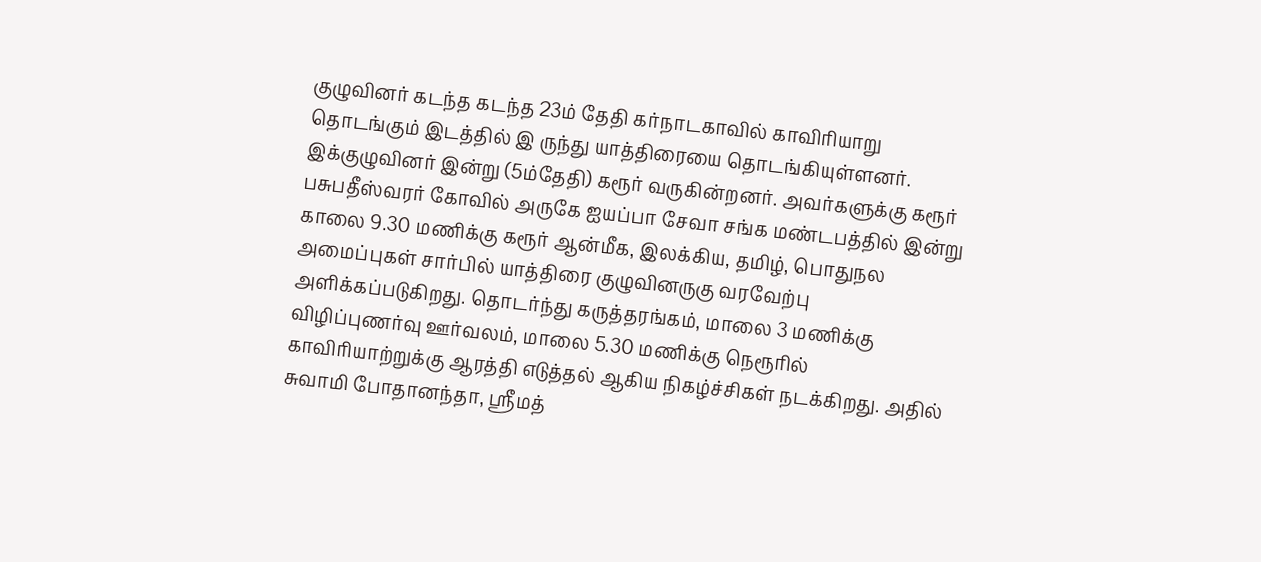குழுவினர் கடந்த கடந்த 23ம் தேதி கர்நாடகாவில் காவிரியாறு தொடங்கும் இடத்தில் இ ருந்து யாத்திரையை தொடங்கியுள்ளனர். இக்குழுவினர் இன்று (5ம்தேதி) கரூர் வருகின்றனர். அவர்களுக்கு கரூர் பசுபதீஸ்வரர் கோவில் அருகே ஐயப்பா சேவா சங்க மண்டபத்தில் இன்று காலை 9.30 மணிக்கு கரூர் ஆன்மீக, இலக்கிய, தமிழ், பொதுநல அமைப்புகள் சார்பில் யாத்திரை குழுவினருகு வரவேற்பு அளிக்கப்படுகிறது. தொடர்ந்து கருத்தரங்கம், மாலை 3 மணிக்கு விழிப்புணர்வு ஊர்வலம், மாலை 5.30 மணிக்கு நெரூரில் காவிரியாற்றுக்கு ஆரத்தி எடுத்தல் ஆகிய நிகழ்ச்சிகள் நடக்கிறது. அதில் சுவாமி போதானந்தா, ஸ்ரீமத்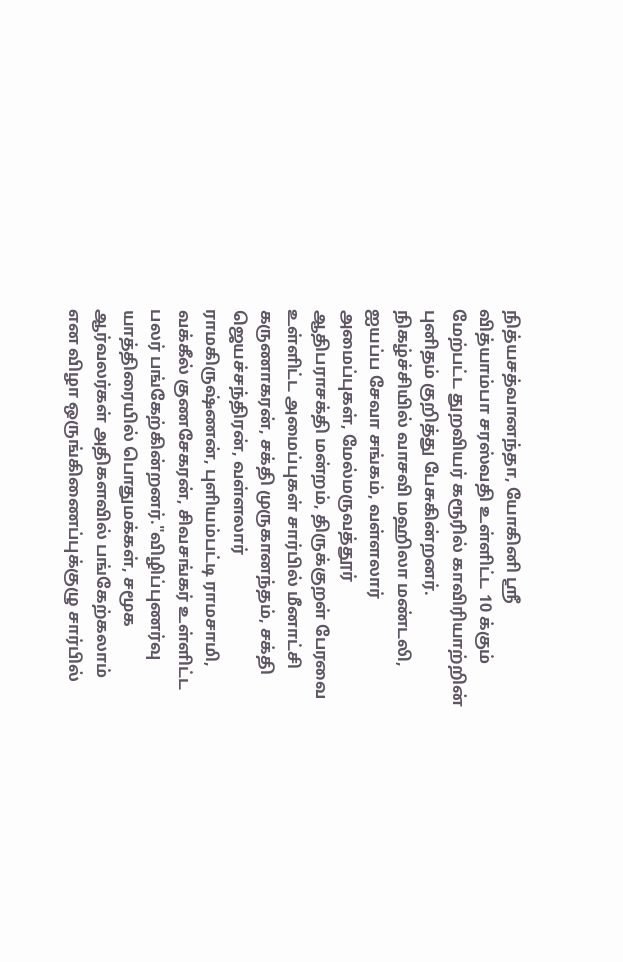நித்யசத்வானந்தா, யோகினி ஸ்ரீ வித்யாம்பா சரஸ்வதி உள்ளிட்ட 10 க்கும் மேற்பட்ட துறவியர் கரூரில் காவிரியாற்றின் புனிதம் குறித்து பேசுகின்றனர். நிகழ்ச்சியில் வாசவி மஹிலா மண்டலி, ஐயப்ப சேவா சங்கம், வள்ளலார் அமைப்புகள், மேல்மருவத்தூர் ஆதிபராசக்தி மன்றம், திருக்குறள் பேரவை உள்ளிட்ட அமைப்புகள் சார்பில் மீனாட்சி கருணாகரன், சக்தி முருகானந்தம், சக்தி ஜெயச்சந்திரன், வள்ளலார் ராமகிருஷ்ணன், புளியம்பட்டி ராமசாமி, வக்கீல் குணசேகரன், சிவசங்கர் உள்ளிட்ட பலர் பங்கேற்கின்றனர்."விழிப்புணர்வு யாத்திரையில் பொதுமக்கள், சமூக ஆர்வலர்கள் அதிகளவில் பங்கேற்கலாம் என விழா ஒருங்கிணைப்புக்குழு சார்பில்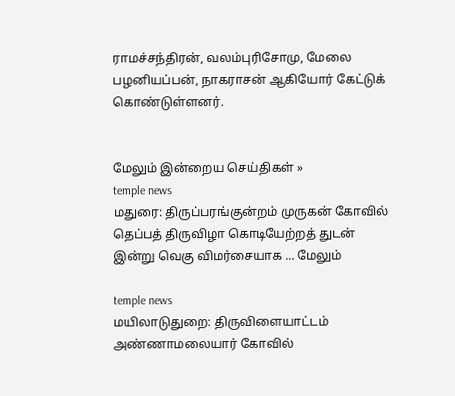ராமச்சந்திரன், வலம்புரிசோமு, மேலை பழனியப்பன், நாகராசன் ஆகியோர் கேட்டுக் கொண்டுள்ளனர்.


மேலும் இன்றைய செய்திகள் »
temple news
மதுரை: திருப்பரங்குன்றம் முருகன் கோவில் தெப்பத் திருவிழா கொடியேற்றத் துடன் இன்று வெகு விமர்சையாக ... மேலும்

temple news
மயிலாடுதுறை: திருவிளையாட்டம் அண்ணாமலையார் கோவில்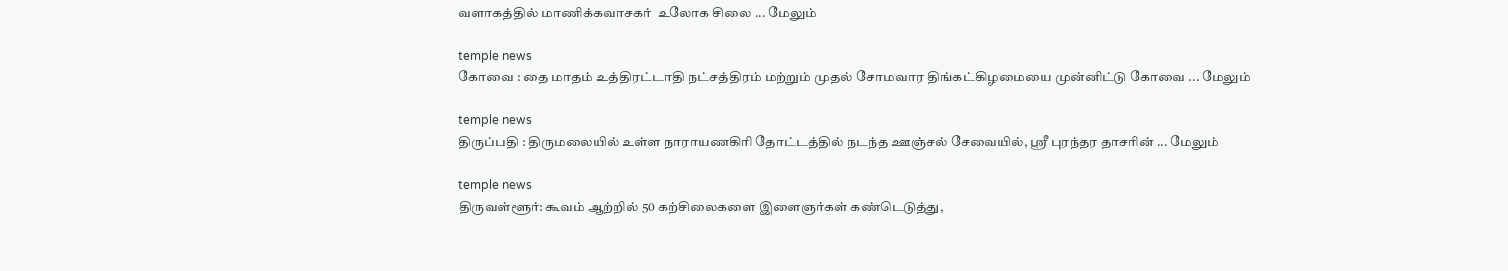வளாகத்தில் மாணிக்கவாசகர்  உலோக சிலை ... மேலும்

temple news
கோவை : தை மாதம் உத்திரட்டாதி நட்சத்திரம் மற்றும் முதல் சோமவார திங்கட்கிழமையை முன்னிட்டு கோவை ... மேலும்

temple news
திருப்பதி : திருமலையில் உள்ள நாராயணகிரி தோட்டத்தில் நடந்த ஊஞ்சல் சேவையில், ஸ்ரீ புரந்தர தாசரின் ... மேலும்

temple news
திருவள்ளூர்: கூவம் ஆற்றில் 50 கற்சிலைகளை இளைஞர்கள் கண்டெடுத்து,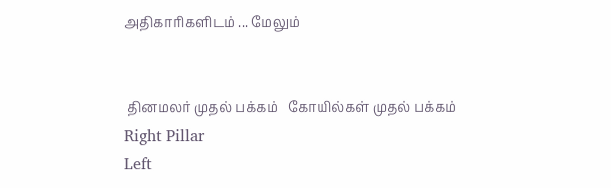அதிகாரிகளிடம் ... மேலும்


 தினமலர் முதல் பக்கம்   கோயில்கள் முதல் பக்கம்
Right Pillar
Left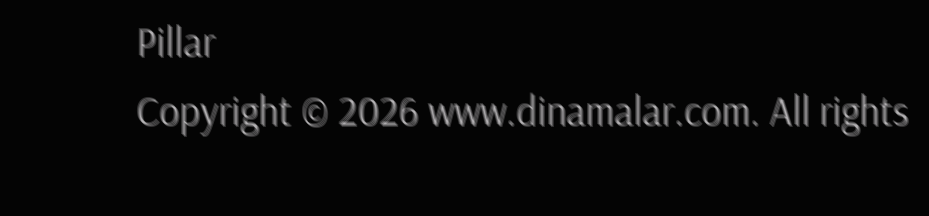Pillar
Copyright © 2026 www.dinamalar.com. All rights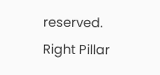reserved.
Right Pillar